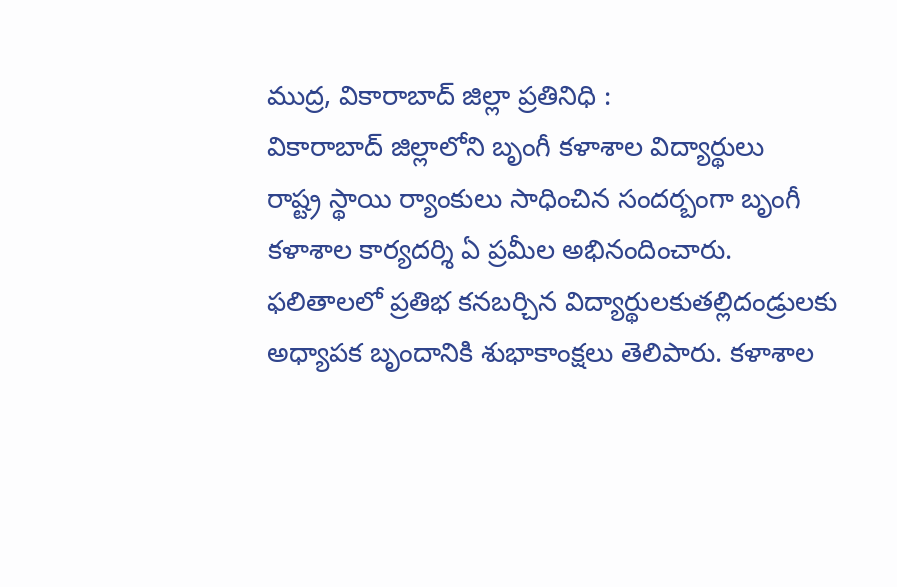ముద్ర, వికారాబాద్ జిల్లా ప్రతినిధి :
వికారాబాద్ జిల్లాలోని బృంగీ కళాశాల విద్యార్థులు
రాష్ట్ర స్థాయి ర్యాంకులు సాధించిన సందర్బంగా బృంగీ కళాశాల కార్యదర్శి ఏ ప్రమీల అభినందించారు.
ఫలితాలలో ప్రతిభ కనబర్చిన విద్యార్థులకుతల్లిదండ్రులకు అధ్యాపక బృందానికి శుభాకాంక్షలు తెలిపారు. కళాశాల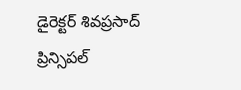డైరెక్టర్ శివప్రసాద్ ప్రిన్సిపల్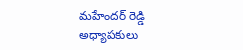మహేందర్ రెడ్డి అధ్యాపకులు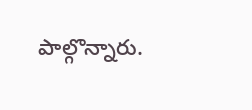పాల్గొన్నారు.